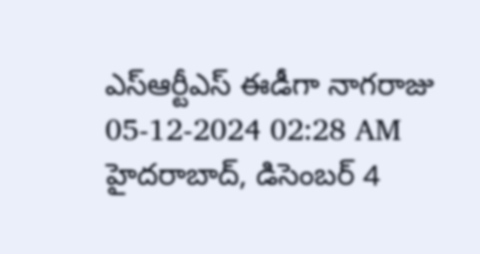ఎస్ఆర్టీఎస్ ఈడీగా నాగరాజు
05-12-2024 02:28 AM
హైదరాబాద్, డిసెంబర్ 4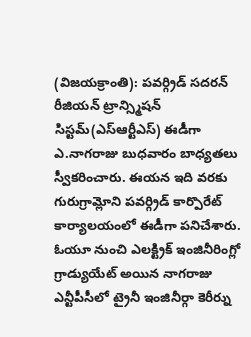(విజయక్రాంతి): పవర్గ్రిడ్ సదరన్ రీజియన్ ట్రాన్స్మిషన్ సిస్టమ్(ఎస్ఆర్టీఎస్) ఈడీగా ఎ.నాగరాజు బుధవారం బాధ్యతలు స్వీకరించారు. ఈయన ఇది వరకు గురుగ్రామ్లోని పవర్గ్రిడ్ కార్పొరేట్ కార్యాలయంలో ఈడీగా పనిచేశారు. ఓయూ నుంచి ఎలక్ట్రిక్ ఇంజినీరింగ్లో గ్రాడ్యుయేట్ అయిన నాగరాజు ఎన్టీపీసీలో ట్రైనీ ఇంజినీర్గా కెరీర్ను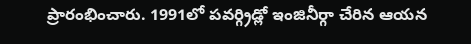ప్రారంభించారు. 1991లో పవర్గ్రిడ్లో ఇంజినీర్గా చేరిన ఆయన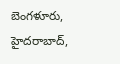బెంగళూరు, హైదరాబాద్,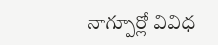నాగ్పూర్లో వివిధ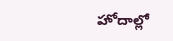హోదాల్లో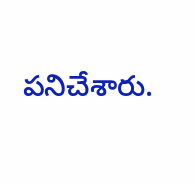పనిచేశారు.